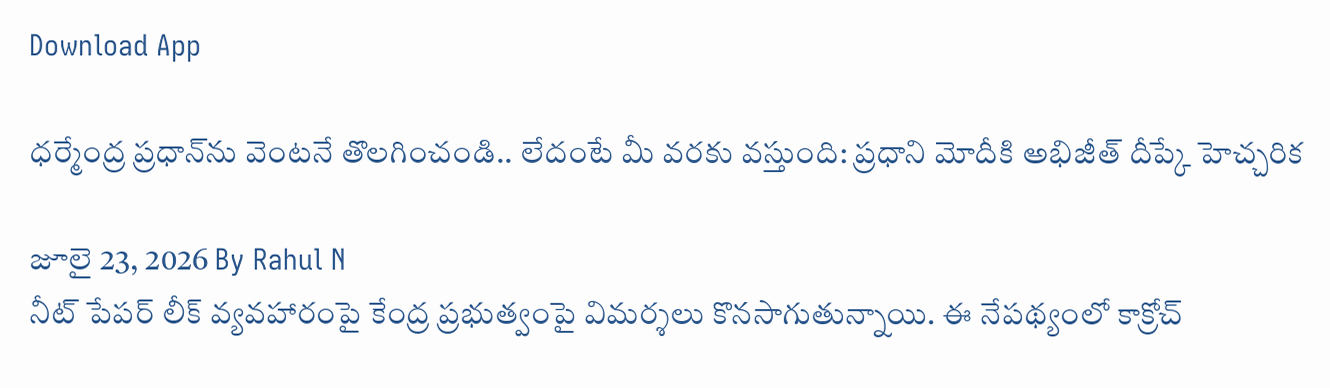Download App

ధర్మేంద్ర ప్రధాన్‌ను వెంటనే తొలగించండి.. లేదంటే మీ వరకు వస్తుంది: ప్రధాని మోదీకి అభిజీత్ దీప్కే హెచ్చరిక

జూలై 23, 2026 By Rahul N
నీట్ పేపర్ లీక్ వ్యవహారంపై కేంద్ర ప్రభుత్వంపై విమర్శలు కొనసాగుతున్నాయి. ఈ నేపథ్యంలో కాక్రోచ్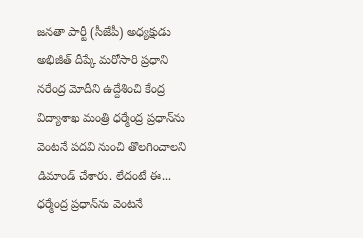జనతా పార్టీ (సీజేపీ) అధ్యక్షుడు అభిజీత్ దీప్కే మరోసారి ప్రధాని నరేంద్ర మోదీని ఉద్దేశించి కేంద్ర విద్యాశాఖ మంత్రి ధర్మేంద్ర ప్రధాన్‌ను వెంటనే పదవి నుంచి తొలగించాలని డిమాండ్ చేశారు. లేదంటే ఈ...
ధర్మేంద్ర ప్రధాన్‌ను వెంటనే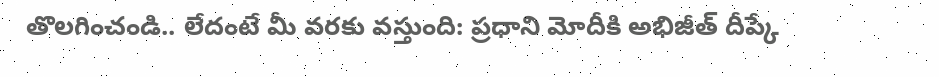తొలగించండి.. లేదంటే మీ వరకు వస్తుంది: ప్రధాని మోదీకి అభిజీత్ దీప్కే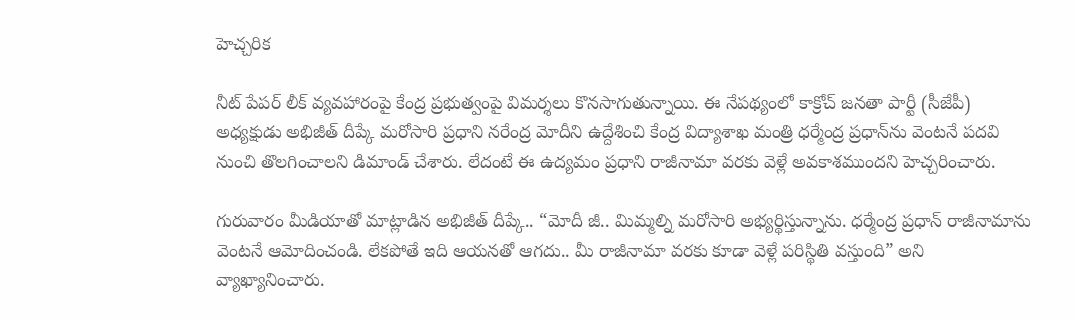హెచ్చరిక

నీట్ పేపర్ లీక్ వ్యవహారంపై కేంద్ర ప్రభుత్వంపై విమర్శలు కొనసాగుతున్నాయి. ఈ నేపథ్యంలో కాక్రోచ్ జనతా పార్టీ (సీజేపీ) అధ్యక్షుడు అభిజీత్ దీప్కే మరోసారి ప్రధాని నరేంద్ర మోదీని ఉద్దేశించి కేంద్ర విద్యాశాఖ మంత్రి ధర్మేంద్ర ప్రధాన్‌ను వెంటనే పదవి నుంచి తొలగించాలని డిమాండ్ చేశారు. లేదంటే ఈ ఉద్యమం ప్రధాని రాజీనామా వరకు వెళ్లే అవకాశముందని హెచ్చరించారు.

గురువారం మీడియాతో మాట్లాడిన అభిజీత్ దీప్కే.. “మోదీ జీ.. మిమ్మల్ని మరోసారి అభ్యర్థిస్తున్నాను. ధర్మేంద్ర ప్రధాన్ రాజీనామాను వెంటనే ఆమోదించండి. లేకపోతే ఇది ఆయనతో ఆగదు.. మీ రాజీనామా వరకు కూడా వెళ్లే పరిస్థితి వస్తుంది” అని వ్యాఖ్యానించారు.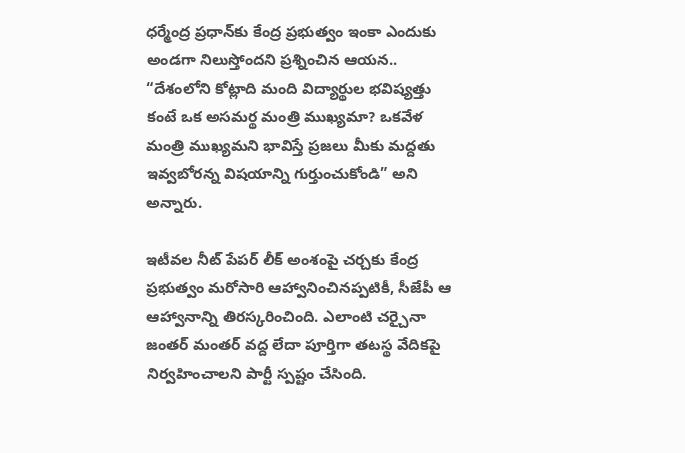ధర్మేంద్ర ప్రధాన్‌కు కేంద్ర ప్రభుత్వం ఇంకా ఎందుకు అండగా నిలుస్తోందని ప్రశ్నించిన ఆయన.. “దేశంలోని కోట్లాది మంది విద్యార్థుల భవిష్యత్తు కంటే ఒక అసమర్థ మంత్రి ముఖ్యమా? ఒకవేళ మంత్రి ముఖ్యమని భావిస్తే ప్రజలు మీకు మద్దతు ఇవ్వబోరన్న విషయాన్ని గుర్తుంచుకోండి” అని అన్నారు.

ఇటీవల నీట్ పేపర్ లీక్ అంశంపై చర్చకు కేంద్ర ప్రభుత్వం మరోసారి ఆహ్వానించినప్పటికీ, సీజేపీ ఆ ఆహ్వానాన్ని తిరస్కరించింది. ఎలాంటి చర్చైనా జంతర్ మంతర్ వద్ద లేదా పూర్తిగా తటస్థ వేదికపై నిర్వహించాలని పార్టీ స్పష్టం చేసింది.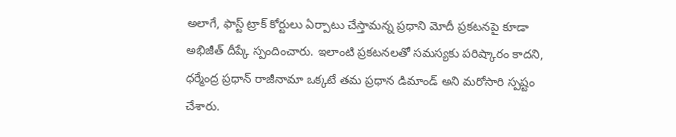అలాగే, ఫాస్ట్ ట్రాక్ కోర్టులు ఏర్పాటు చేస్తామన్న ప్రధాని మోదీ ప్రకటనపై కూడా అభిజీత్ దీప్కే స్పందించారు. ఇలాంటి ప్రకటనలతో సమస్యకు పరిష్కారం కాదని, ధర్మేంద్ర ప్రధాన్ రాజీనామా ఒక్కటే తమ ప్రధాన డిమాండ్ అని మరోసారి స్పష్టం చేశారు.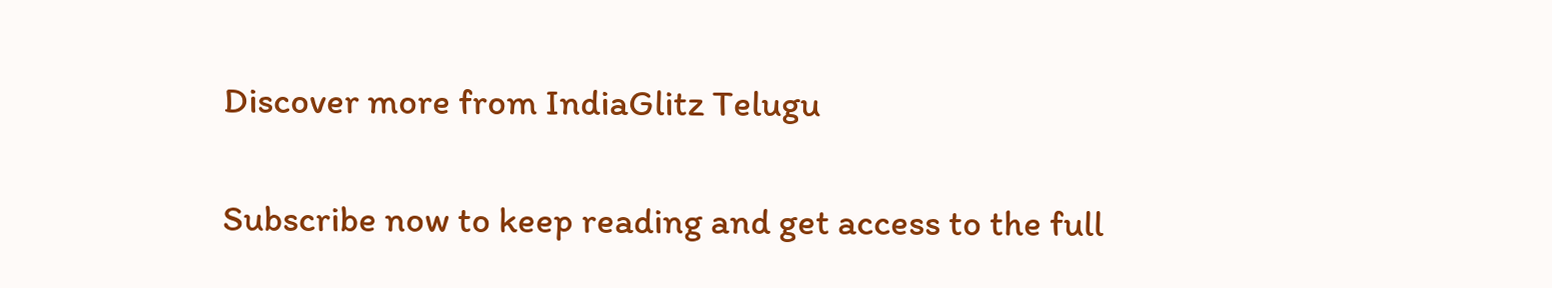Discover more from IndiaGlitz Telugu

Subscribe now to keep reading and get access to the full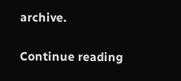archive.

Continue reading